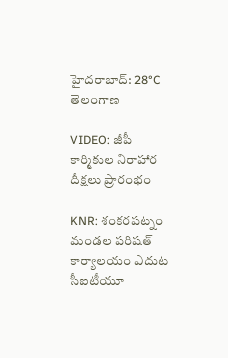హైదరాబాద్: 28°C
తెలంగాణ

VIDEO: జీపీ కార్మికుల నిరాహార దీక్షలు ప్రారంభం

KNR: శంకరపట్నం మండల పరిషత్ కార్యాలయం ఎదుట సీఐటీయూ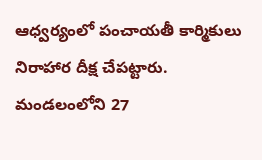ఆధ్వర్యంలో పంచాయతీ కార్మికులు నిరాహార దీక్ష చేపట్టారు. మండలంలోని 27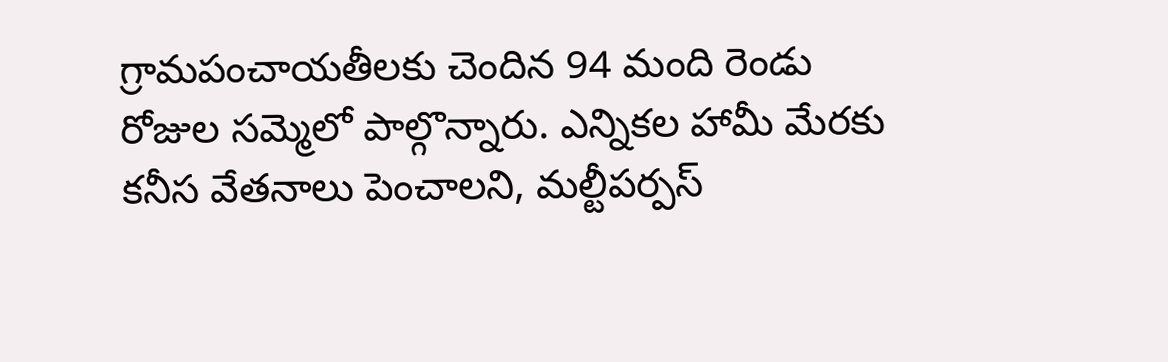గ్రామపంచాయతీలకు చెందిన 94 మంది రెండు రోజుల సమ్మెలో పాల్గొన్నారు. ఎన్నికల హామీ మేరకు కనీస వేతనాలు పెంచాలని, మల్టీపర్పస్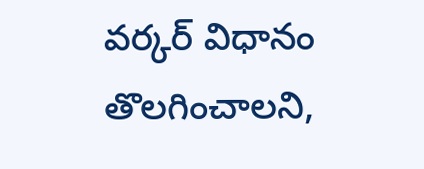వర్కర్ విధానం తొలగించాలని,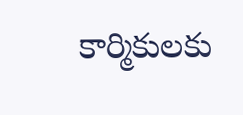కార్మికులకు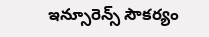ఇన్సూరెన్స్ సౌకర్యం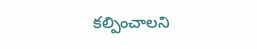కల్పించాలని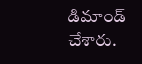డిమాండ్ చేశారు.